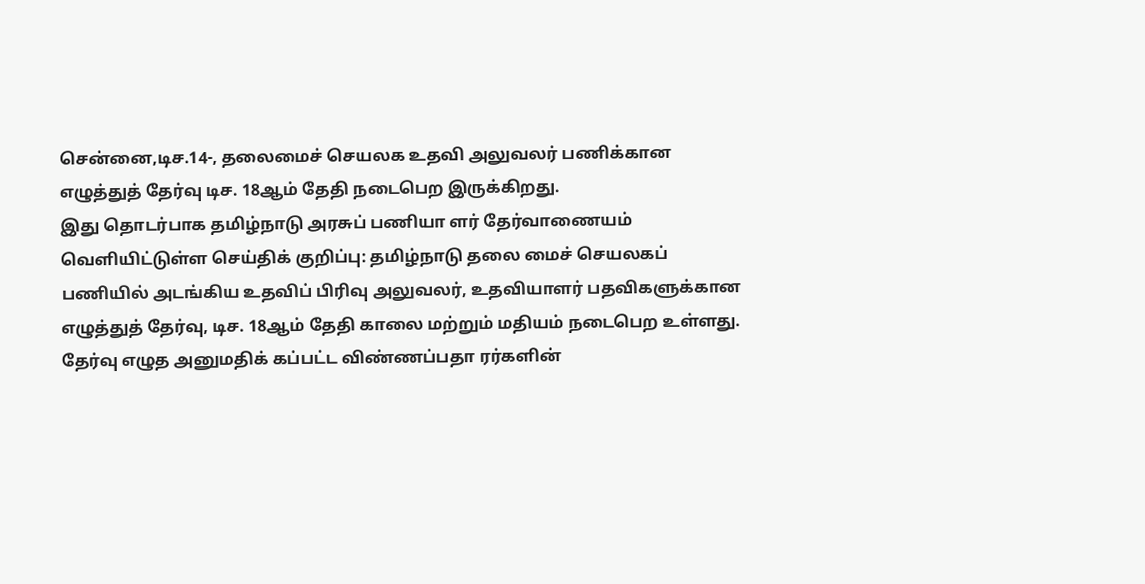சென்னை,டிச.14-, தலைமைச் செயலக உதவி அலுவலர் பணிக்கான எழுத்துத் தேர்வு டிச. 18ஆம் தேதி நடைபெற இருக்கிறது.
இது தொடர்பாக தமிழ்நாடு அரசுப் பணியா ளர் தேர்வாணையம் வெளியிட்டுள்ள செய்திக் குறிப்பு: தமிழ்நாடு தலை மைச் செயலகப் பணியில் அடங்கிய உதவிப் பிரிவு அலுவலர், உதவியாளர் பதவிகளுக்கான எழுத்துத் தேர்வு, டிச. 18ஆம் தேதி காலை மற்றும் மதியம் நடைபெற உள்ளது.
தேர்வு எழுத அனுமதிக் கப்பட்ட விண்ணப்பதா ரர்களின்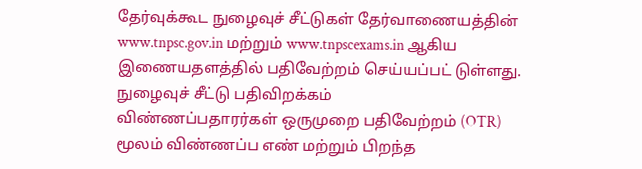தேர்வுக்கூட நுழைவுச் சீட்டுகள் தேர்வாணையத்தின் www.tnpsc.gov.in மற்றும் www.tnpscexams.in ஆகிய இணையதளத்தில் பதிவேற்றம் செய்யப்பட் டுள்ளது.
நுழைவுச் சீட்டு பதிவிறக்கம்
விண்ணப்பதாரர்கள் ஒருமுறை பதிவேற்றம் (OTR) மூலம் விண்ணப்ப எண் மற்றும் பிறந்த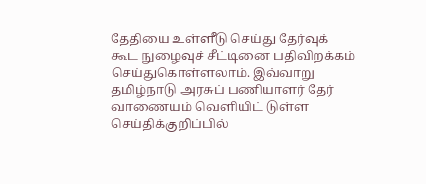தேதியை உள்ளீடு செய்து தேர்வுக் கூட நுழைவுச் சீட்டினை பதிவிறக்கம் செய்துகொள்ளலாம். இவ்வாறு தமிழ்நாடு அரசுப் பணியாளர் தேர் வாணையம் வெளியிட் டுள்ள செய்திக்குறிப்பில்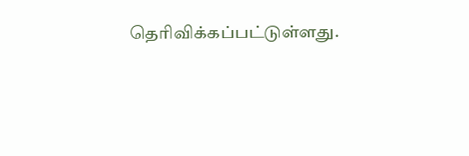தெரிவிக்கப்பட்டுள்ளது.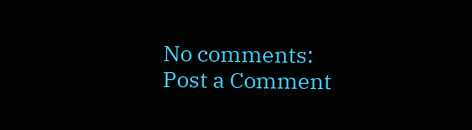No comments:
Post a Comment